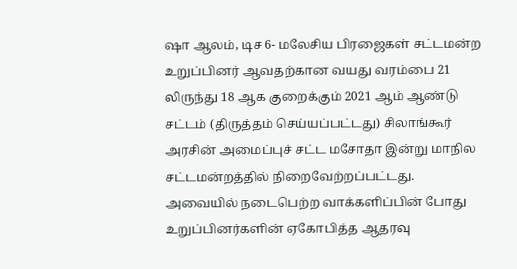ஷா ஆலம், டிச 6- மலேசிய பிரஜைகள் சட்டமன்ற உறுப்பினர் ஆவதற்கான வயது வரம்பை 21 லிருந்து 18 ஆக குறைக்கும் 2021 ஆம் ஆண்டு சட்டம் (திருத்தம் செய்யப்பட்டது) சிலாங்கூர் அரசின் அமைப்புச் சட்ட மசோதா இன்று மாநில சட்டமன்றத்தில் நிறைவேற்றப்பட்டது.
அவையில் நடைபெற்ற வாக்களிப்பின் போது உறுப்பினர்களின் ஏகோபித்த ஆதரவு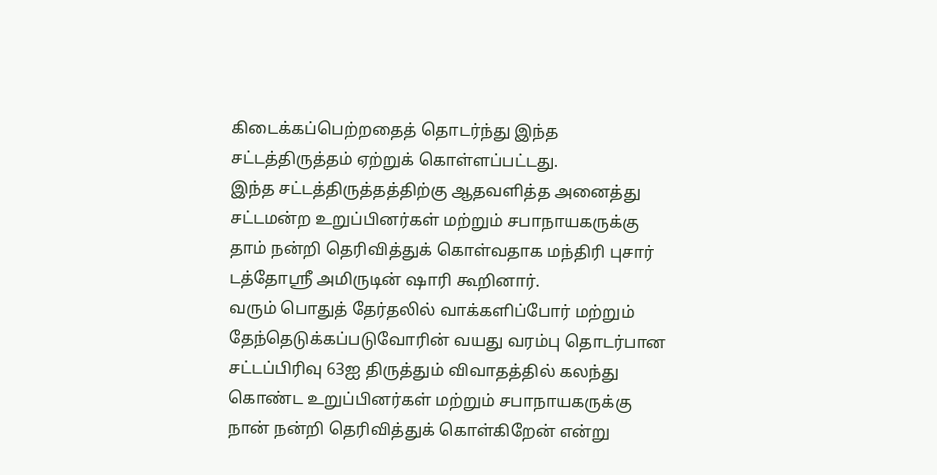கிடைக்கப்பெற்றதைத் தொடர்ந்து இந்த சட்டத்திருத்தம் ஏற்றுக் கொள்ளப்பட்டது.
இந்த சட்டத்திருத்தத்திற்கு ஆதவளித்த அனைத்து சட்டமன்ற உறுப்பினர்கள் மற்றும் சபாநாயகருக்கு தாம் நன்றி தெரிவித்துக் கொள்வதாக மந்திரி புசார் டத்தோஸ்ரீ அமிருடின் ஷாரி கூறினார்.
வரும் பொதுத் தேர்தலில் வாக்களிப்போர் மற்றும் தேந்தெடுக்கப்படுவோரின் வயது வரம்பு தொடர்பான சட்டப்பிரிவு 63ஐ திருத்தும் விவாதத்தில் கலந்து கொண்ட உறுப்பினர்கள் மற்றும் சபாநாயகருக்கு நான் நன்றி தெரிவித்துக் கொள்கிறேன் என்று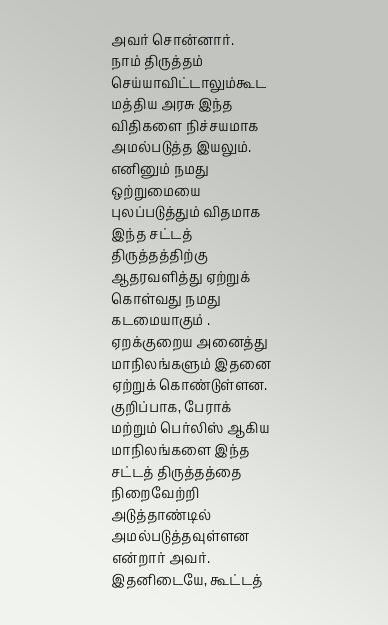அவர் சொன்னார்.
நாம் திருத்தம் செய்யாவிட்டாலும்கூட மத்திய அரசு இந்த விதிகளை நிச்சயமாக அமல்படுத்த இயலும். எனினும் நமது ஒற்றுமையை புலப்படுத்தும் விதமாக இந்த சட்டத் திருத்தத்திற்கு ஆதரவளித்து ஏற்றுக் கொள்வது நமது கடமையாகும் . ஏறக்குறைய அனைத்து மாநிலங்களும் இதனை ஏற்றுக் கொண்டுள்ளன. குறிப்பாக, பேராக் மற்றும் பெர்லிஸ் ஆகிய மாநிலங்களை இந்த சட்டத் திருத்தத்தை நிறைவேற்றி அடுத்தாண்டில் அமல்படுத்தவுள்ளன என்றார் அவர்.
இதனிடையே, கூட்டத்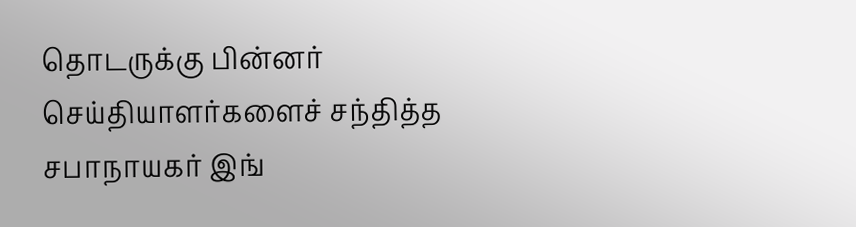தொடருக்கு பின்னர் செய்தியாளர்களைச் சந்தித்த சபாநாயகர் இங்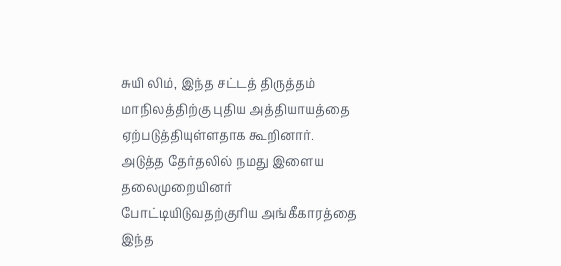சுயி லிம், இந்த சட்டத் திருத்தம் மாநிலத்திற்கு புதிய அத்தியாயத்தை ஏற்படுத்தியுள்ளதாக கூறினார்.
அடுத்த தேர்தலில் நமது இளைய தலைமுறையினர் போட்டியிடுவதற்குரிய அங்கீகாரத்தை இந்த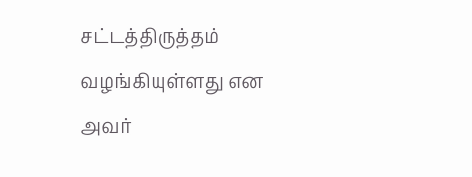சட்டத்திருத்தம் வழங்கியுள்ளது என அவர்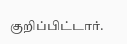குறிப்பிட்டார்.